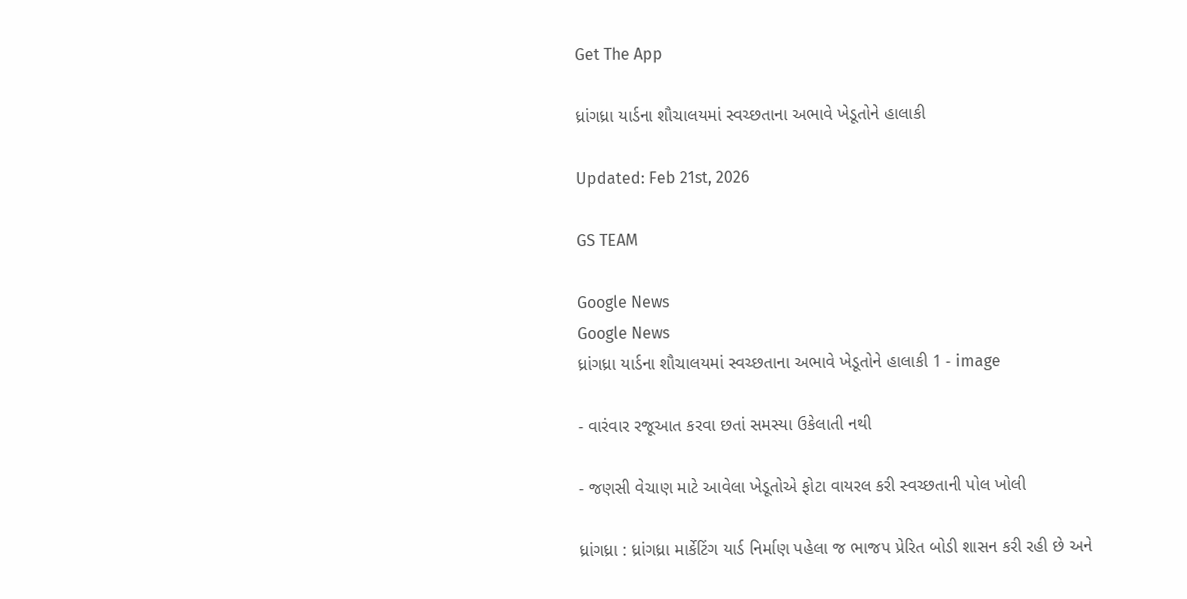Get The App

ધ્રાંગધ્રા યાર્ડના શૌચાલયમાં સ્વચ્છતાના અભાવે ખેડૂતોને હાલાકી

Updated: Feb 21st, 2026

GS TEAM

Google News
Google News
ધ્રાંગધ્રા યાર્ડના શૌચાલયમાં સ્વચ્છતાના અભાવે ખેડૂતોને હાલાકી 1 - image

- વારંવાર રજૂઆત કરવા છતાં સમસ્યા ઉકેલાતી નથી

- જણસી વેચાણ માટે આવેલા ખેડૂતોએ ફોટા વાયરલ કરી સ્વચ્છતાની પોલ ખોલી

ધ્રાંગધ્રા : ધ્રાંગધ્રા માર્કેટિંગ યાર્ડ નિર્માણ પહેલા જ ભાજપ પ્રેરિત બોડી શાસન કરી રહી છે અને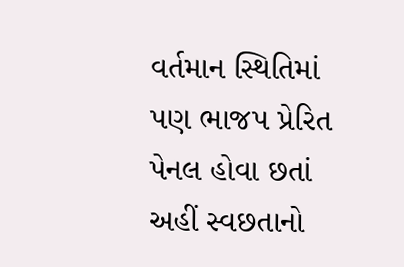વર્તમાન સ્થિતિમાં પણ ભાજપ પ્રેરિત પેનલ હોવા છતાં અહીં સ્વછતાનો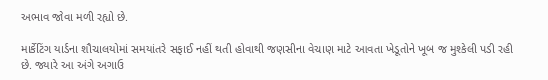અભાવ જોવા મળી રહ્યો છે.

માર્કેટિંગ યાર્ડના શૌચાલયોમાં સમયાંતરે સફાઈ નહીં થતી હોવાથી જણસીના વેચાણ માટે આવતા ખેડૂતોને ખૂબ જ મુશ્કેલી પડી રહી છે. જ્યારે આ અંગે અગાઉ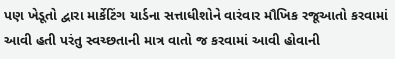પણ ખેડૂતો દ્વારા માર્કેટિંગ યાર્ડના સત્તાધીશોને વારંવાર મૌખિક રજૂઆતો કરવામાં આવી હતી પરંતુ સ્વચ્છતાની માત્ર વાતો જ કરવામાં આવી હોવાની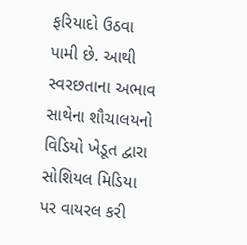ફરિયાદો ઉઠવા પામી છે. આથી સ્વરછતાના અભાવ સાથેના શૌચાલયનો વિડિયો ખેડૂત દ્વારા સોશિયલ મિડિયા પર વાયરલ કરી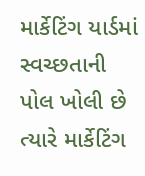માર્કેટિંગ યાર્ડમાં સ્વચ્છતાની પોલ ખોલી છે ત્યારે માર્કેટિંગ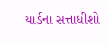યાર્ડના સત્તાધીશો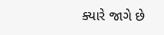ક્યારે જાગે છે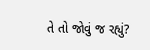તે તો જોવું જ રહ્યું?